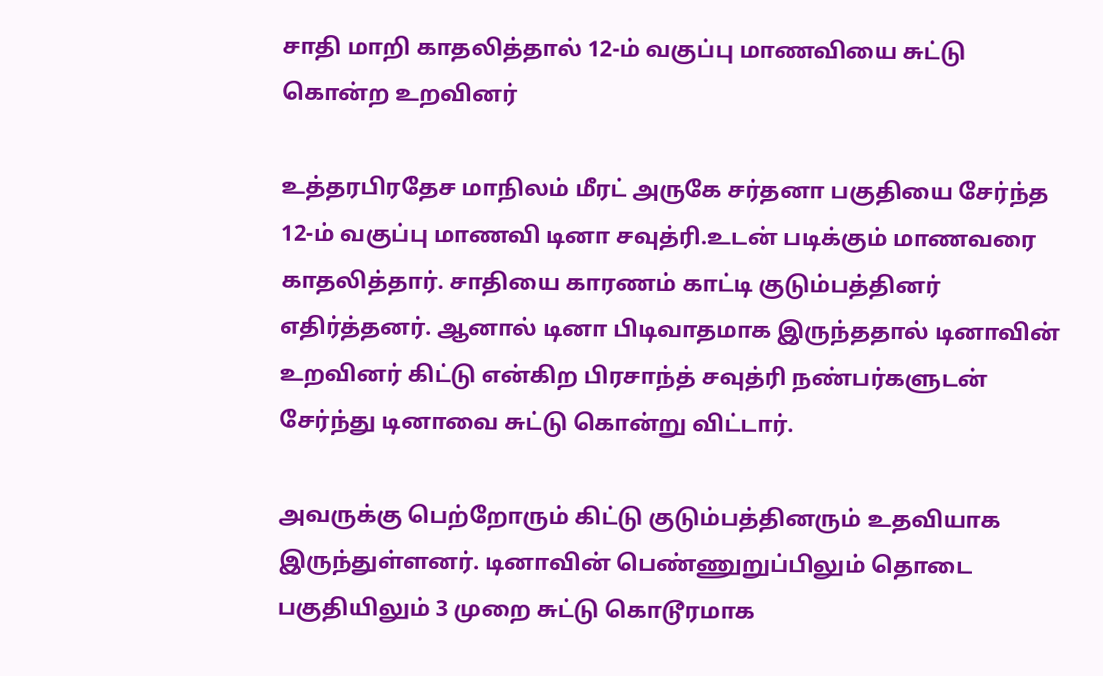சாதி மாறி காதலித்தால் 12-ம் வகுப்பு மாணவியை சுட்டு கொன்ற உறவினர்

உத்தரபிரதேச மாநிலம் மீரட் அருகே சர்தனா பகுதியை சேர்ந்த 12-ம் வகுப்பு மாணவி டினா சவுத்ரி.உடன் படிக்கும் மாணவரை காதலித்தார். சாதியை காரணம் காட்டி குடும்பத்தினர் எதிர்த்தனர். ஆனால் டினா பிடிவாதமாக இருந்ததால் டினாவின் உறவினர் கிட்டு என்கிற பிரசாந்த் சவுத்ரி நண்பர்களுடன் சேர்ந்து டினாவை சுட்டு கொன்று விட்டார்.

அவருக்கு பெற்றோரும் கிட்டு குடும்பத்தினரும் உதவியாக இருந்துள்ளனர். டினாவின் பெண்ணுறுப்பிலும் தொடை பகுதியிலும் 3 முறை சுட்டு கொடூரமாக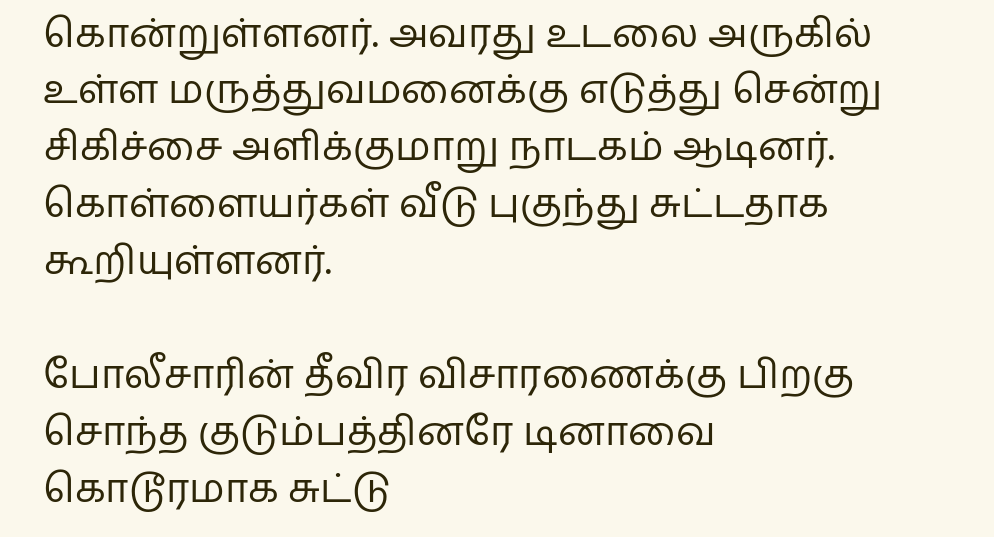கொன்றுள்ளனர். அவரது உடலை அருகில் உள்ள மருத்துவமனைக்கு எடுத்து சென்று சிகிச்சை அளிக்குமாறு நாடகம் ஆடினர். கொள்ளையர்கள் வீடு புகுந்து சுட்டதாக கூறியுள்ளனர்.

போலீசாரின் தீவிர விசாரணைக்கு பிறகு சொந்த குடும்பத்தினரே டினாவை கொடூரமாக சுட்டு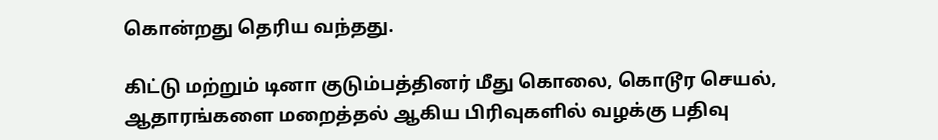கொன்றது தெரிய வந்தது.

கிட்டு மற்றும் டினா குடும்பத்தினர் மீது கொலை, கொடூர செயல், ஆதாரங்களை மறைத்தல் ஆகிய பிரிவுகளில் வழக்கு பதிவு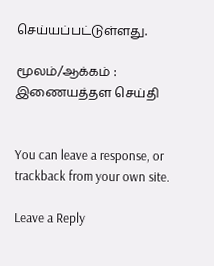செய்யப்பட்டுள்ளது.

மூலம்/ஆக்கம் : இணையத்தள செய்தி


You can leave a response, or trackback from your own site.

Leave a Reply